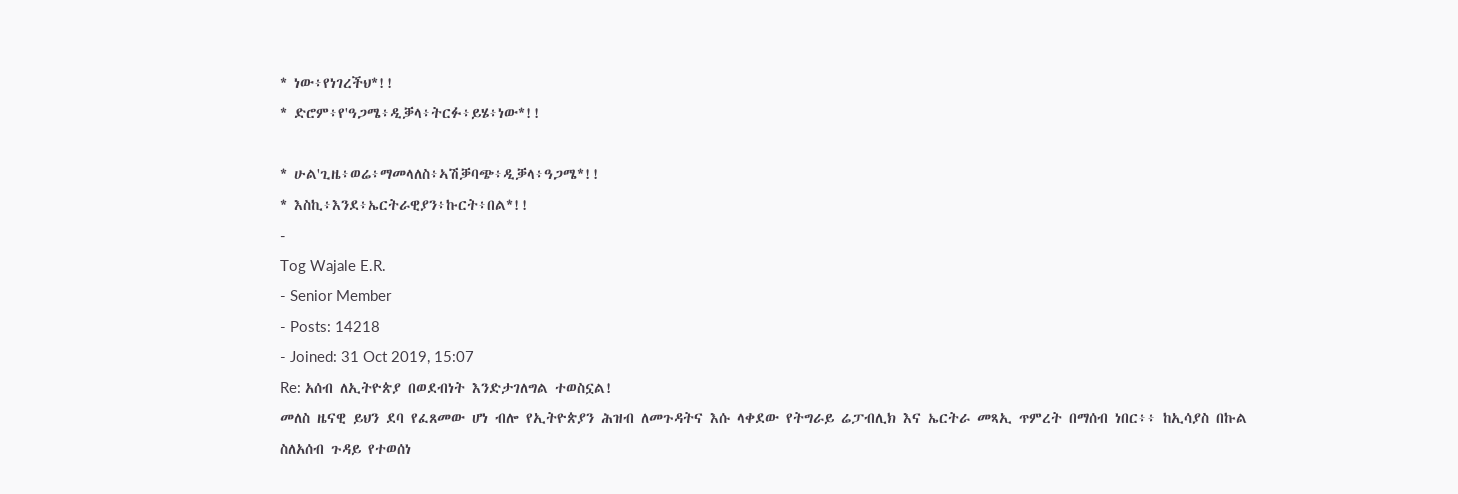* ነው፥የነገረችህ*!!
* ድሮም፥የ'ዓጋሜ፥ዲቓላ፥ትርፉ፥ይሄ፥ነው*!!

* ሁል'ጊዜ፥ወሬ፥ማመላለስ፥ኣሽቓባጭ፥ዲቓላ፥ዓጋሜ*!!
* እስኪ፥እንደ፥ኤርትራዊያን፥ኩርት፥በል*!!
-
Tog Wajale E.R.
- Senior Member
- Posts: 14218
- Joined: 31 Oct 2019, 15:07
Re: አሰብ ለኢትዮጵያ በወደብነት እንድታገለግል ተወስኗል!
መለስ ዜናዊ ይህን ደባ የፈጸመው ሆነ ብሎ የኢትዮጵያን ሕዝብ ለመጉዳትና እሱ ላቀደው የትግራይ ሬፓብሊክ እና ኤርትራ መጻኢ ጥምረት በማሰብ ነበር፥፥ ከኢሳያስ በኩል ስለአሰብ ጉዳይ የተወሰነ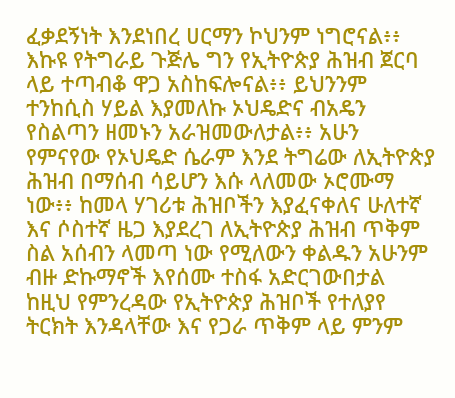ፈቃደኝነት እንደነበረ ሀርማን ኮህንም ነግሮናል፥፥ እኩዩ የትግራይ ጉጅሌ ግን የኢትዮጵያ ሕዝብ ጀርባ ላይ ተጣብቆ ዋጋ አስከፍሎናል፥፥ ይህንንም ተንከሲስ ሃይል እያመለኩ ኦህዴድና ብአዴን የስልጣን ዘመኑን አራዝመውለታል፥፥ አሁን የምናየው የኦህዴድ ሴራም እንደ ትግሬው ለኢትዮጵያ ሕዝብ በማሰብ ሳይሆን እሱ ላለመው ኦሮሙማ ነው፥፥ ከመላ ሃገሪቱ ሕዝቦችን እያፈናቀለና ሁለተኛ እና ሶስተኛ ዜጋ እያደረገ ለኢትዮጵያ ሕዝብ ጥቅም ስል አሰብን ላመጣ ነው የሚለውን ቀልዱን አሁንም ብዙ ድኩማኖች እየሰሙ ተስፋ አድርገውበታል
ከዚህ የምንረዳው የኢትዮጵያ ሕዝቦች የተለያየ ትርክት እንዳላቸው እና የጋራ ጥቅም ላይ ምንም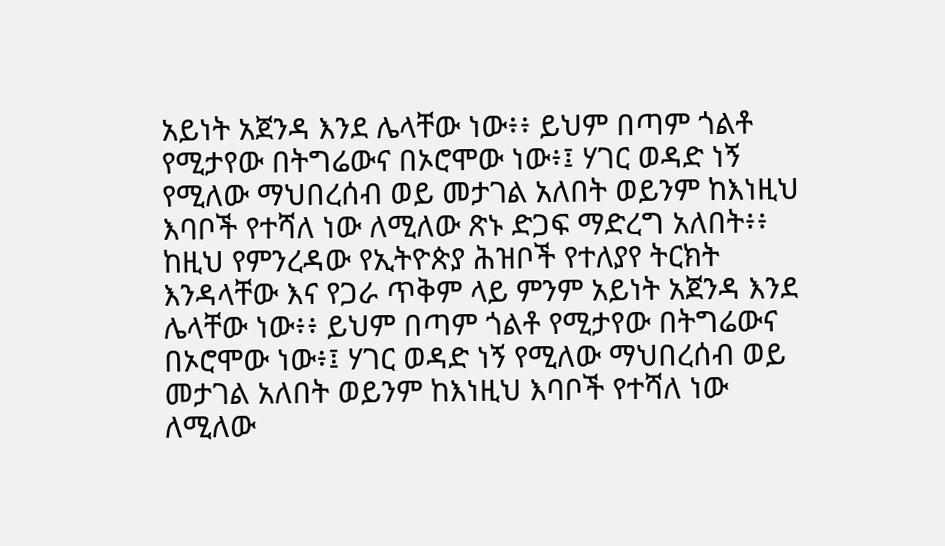አይነት አጀንዳ እንደ ሌላቸው ነው፥፥ ይህም በጣም ጎልቶ የሚታየው በትግሬውና በኦሮሞው ነው፥፤ ሃገር ወዳድ ነኝ የሚለው ማህበረሰብ ወይ መታገል አለበት ወይንም ከእነዚህ እባቦች የተሻለ ነው ለሚለው ጽኑ ድጋፍ ማድረግ አለበት፥፥
ከዚህ የምንረዳው የኢትዮጵያ ሕዝቦች የተለያየ ትርክት እንዳላቸው እና የጋራ ጥቅም ላይ ምንም አይነት አጀንዳ እንደ ሌላቸው ነው፥፥ ይህም በጣም ጎልቶ የሚታየው በትግሬውና በኦሮሞው ነው፥፤ ሃገር ወዳድ ነኝ የሚለው ማህበረሰብ ወይ መታገል አለበት ወይንም ከእነዚህ እባቦች የተሻለ ነው ለሚለው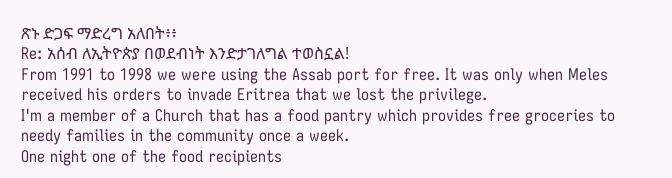ጽኑ ድጋፍ ማድረግ አለበት፥፥
Re: አሰብ ለኢትዮጵያ በወደብነት እንድታገለግል ተወስኗል!
From 1991 to 1998 we were using the Assab port for free. It was only when Meles received his orders to invade Eritrea that we lost the privilege.
I'm a member of a Church that has a food pantry which provides free groceries to needy families in the community once a week.
One night one of the food recipients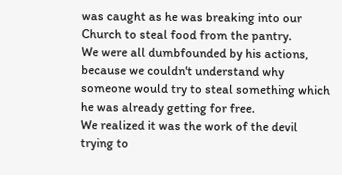was caught as he was breaking into our Church to steal food from the pantry.
We were all dumbfounded by his actions, because we couldn't understand why someone would try to steal something which he was already getting for free.
We realized it was the work of the devil trying to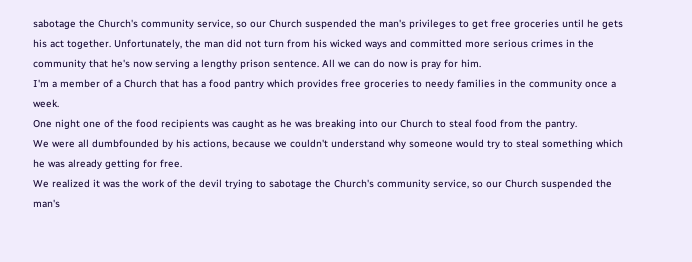sabotage the Church's community service, so our Church suspended the man's privileges to get free groceries until he gets his act together. Unfortunately, the man did not turn from his wicked ways and committed more serious crimes in the community that he's now serving a lengthy prison sentence. All we can do now is pray for him.
I'm a member of a Church that has a food pantry which provides free groceries to needy families in the community once a week.
One night one of the food recipients was caught as he was breaking into our Church to steal food from the pantry.
We were all dumbfounded by his actions, because we couldn't understand why someone would try to steal something which he was already getting for free.
We realized it was the work of the devil trying to sabotage the Church's community service, so our Church suspended the man's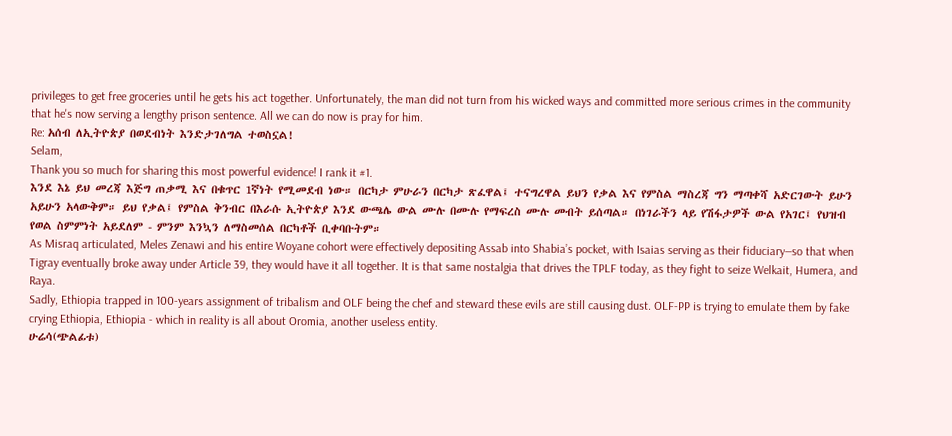privileges to get free groceries until he gets his act together. Unfortunately, the man did not turn from his wicked ways and committed more serious crimes in the community that he's now serving a lengthy prison sentence. All we can do now is pray for him.
Re: አሰብ ለኢትዮጵያ በወደብነት እንድታገለግል ተወስኗል!
Selam,
Thank you so much for sharing this most powerful evidence! I rank it #1.
እንደ እኔ ይህ መረጃ እጅግ ጠቃሚ እና በቁጥር 1ኛነት የሚመደብ ነው። በርካታ ምሁራን በርካታ ጽፈዋል፤ ተናግረዋል ይህን የቃል እና የምስል ማስረጃ ግን ማጣቀሻ አድርገውት ይሁን አይሁን አላውቅም። ይህ የቃል፤ የምስል ቅንብር በእራሱ ኢትዮጵያ እንደ ውጫሌ ውል ሙሉ በሙሉ የማፍረስ ሙሉ መብት ይሰጣል። በነገራችን ላይ የሽፋታዎች ውል የአገር፤ የህዝብ የወል ስምምነት አይደለም - ምንም እንኳን ለማስመሰል በርካቶች ቢቀባቡትም።
As Misraq articulated, Meles Zenawi and his entire Woyane cohort were effectively depositing Assab into Shabia’s pocket, with Isaias serving as their fiduciary—so that when Tigray eventually broke away under Article 39, they would have it all together. It is that same nostalgia that drives the TPLF today, as they fight to seize Welkait, Humera, and Raya.
Sadly, Ethiopia trapped in 100-years assignment of tribalism and OLF being the chef and steward these evils are still causing dust. OLF-PP is trying to emulate them by fake crying Ethiopia, Ethiopia - which in reality is all about Oromia, another useless entity.
ሁሬሳ(ጭልፊቱ)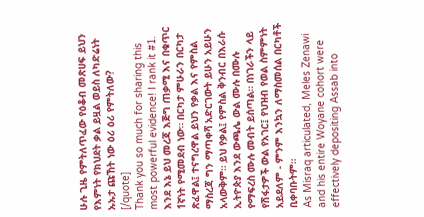ሁሉ ጊዜ የምትለጥፈው የዕቆብ መጽሀፍ ይህን የእምነት የክህደት ቃል ይዟል ወይስ ለካድሬነት ኡኡታ ጩኸት ነው ዕሪ ዕሪ የምትለው?
[/quote]
Thank you so much for sharing this most powerful evidence! I rank it #1.
እንደ እኔ ይህ መረጃ እጅግ ጠቃሚ እና በቁጥር 1ኛነት የሚመደብ ነው። በርካታ ምሁራን በርካታ ጽፈዋል፤ ተናግረዋል ይህን የቃል እና የምስል ማስረጃ ግን ማጣቀሻ አድርገውት ይሁን አይሁን አላውቅም። ይህ የቃል፤ የምስል ቅንብር በእራሱ ኢትዮጵያ እንደ ውጫሌ ውል ሙሉ በሙሉ የማፍረስ ሙሉ መብት ይሰጣል። በነገራችን ላይ የሽፋታዎች ውል የአገር፤ የህዝብ የወል ስምምነት አይደለም - ምንም እንኳን ለማስመሰል በርካቶች ቢቀባቡትም።
As Misraq articulated, Meles Zenawi and his entire Woyane cohort were effectively depositing Assab into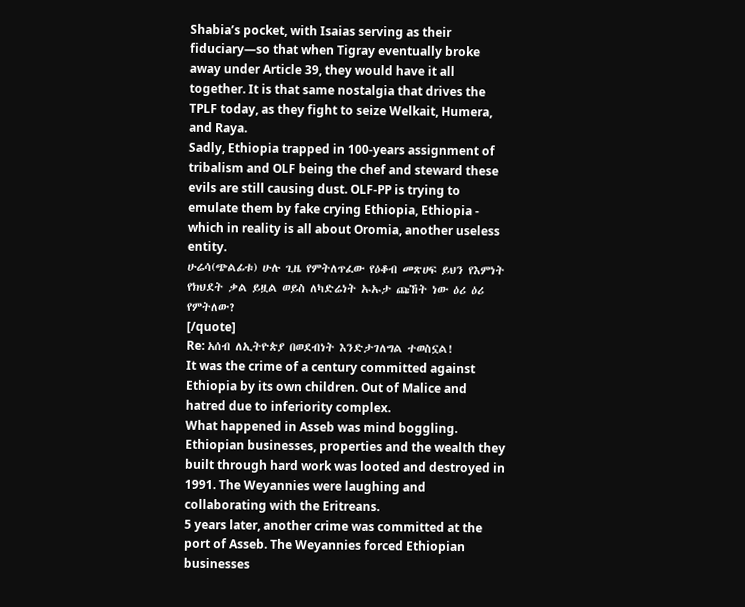Shabia’s pocket, with Isaias serving as their fiduciary—so that when Tigray eventually broke away under Article 39, they would have it all together. It is that same nostalgia that drives the TPLF today, as they fight to seize Welkait, Humera, and Raya.
Sadly, Ethiopia trapped in 100-years assignment of tribalism and OLF being the chef and steward these evils are still causing dust. OLF-PP is trying to emulate them by fake crying Ethiopia, Ethiopia - which in reality is all about Oromia, another useless entity.
ሁሬሳ(ጭልፊቱ) ሁሉ ጊዜ የምትለጥፈው የዕቆብ መጽሀፍ ይህን የእምነት የክህደት ቃል ይዟል ወይስ ለካድሬነት ኡኡታ ጩኸት ነው ዕሪ ዕሪ የምትለው?
[/quote]
Re: አሰብ ለኢትዮጵያ በወደብነት እንድታገለግል ተወስኗል!
It was the crime of a century committed against Ethiopia by its own children. Out of Malice and hatred due to inferiority complex.
What happened in Asseb was mind boggling. Ethiopian businesses, properties and the wealth they built through hard work was looted and destroyed in 1991. The Weyannies were laughing and collaborating with the Eritreans.
5 years later, another crime was committed at the port of Asseb. The Weyannies forced Ethiopian businesses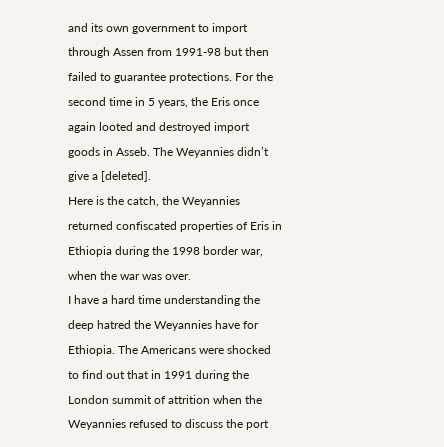and its own government to import through Assen from 1991-98 but then failed to guarantee protections. For the second time in 5 years, the Eris once again looted and destroyed import goods in Asseb. The Weyannies didn’t give a [deleted].
Here is the catch, the Weyannies returned confiscated properties of Eris in Ethiopia during the 1998 border war, when the war was over.
I have a hard time understanding the deep hatred the Weyannies have for Ethiopia. The Americans were shocked to find out that in 1991 during the London summit of attrition when the Weyannies refused to discuss the port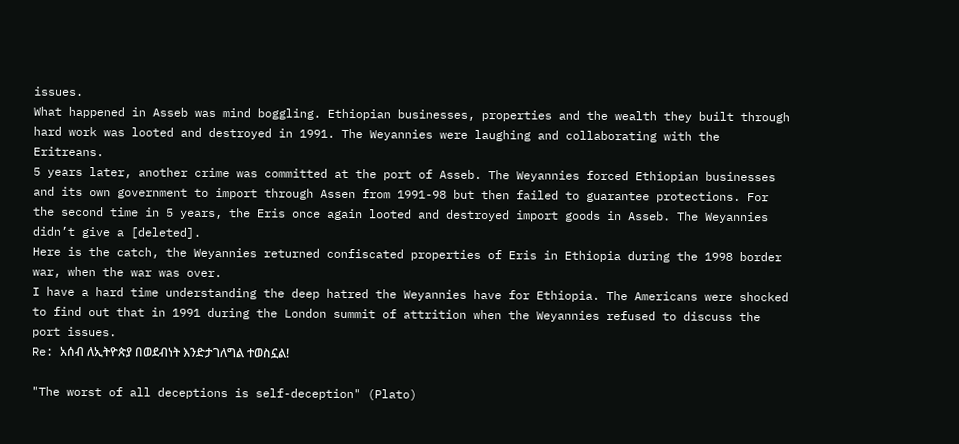issues.
What happened in Asseb was mind boggling. Ethiopian businesses, properties and the wealth they built through hard work was looted and destroyed in 1991. The Weyannies were laughing and collaborating with the Eritreans.
5 years later, another crime was committed at the port of Asseb. The Weyannies forced Ethiopian businesses and its own government to import through Assen from 1991-98 but then failed to guarantee protections. For the second time in 5 years, the Eris once again looted and destroyed import goods in Asseb. The Weyannies didn’t give a [deleted].
Here is the catch, the Weyannies returned confiscated properties of Eris in Ethiopia during the 1998 border war, when the war was over.
I have a hard time understanding the deep hatred the Weyannies have for Ethiopia. The Americans were shocked to find out that in 1991 during the London summit of attrition when the Weyannies refused to discuss the port issues.
Re: አሰብ ለኢትዮጵያ በወደብነት እንድታገለግል ተወስኗል!

"The worst of all deceptions is self-deception" (Plato)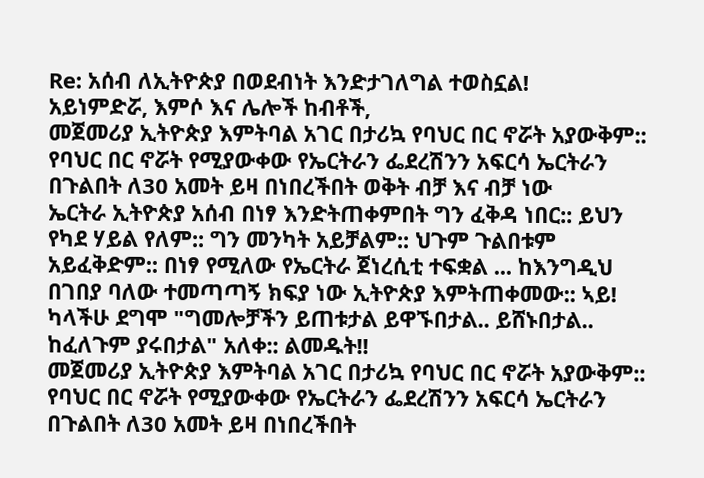Re: አሰብ ለኢትዮጵያ በወደብነት እንድታገለግል ተወስኗል!
አይነምድሯ, እምሶ እና ሌሎች ከብቶች,
መጀመሪያ ኢትዮጵያ እምትባል አገር በታሪኳ የባህር በር ኖሯት አያውቅም:: የባህር በር ኖሯት የሚያውቀው የኤርትራን ፌደረሽንን አፍርሳ ኤርትራን በጉልበት ለ30 አመት ይዛ በነበረችበት ወቅት ብቻ እና ብቻ ነው
ኤርትራ ኢትዮጵያ አሰብ በነፃ እንድትጠቀምበት ግን ፈቅዳ ነበር:: ይህን የካደ ሃይል የለም:: ግን መንካት አይቻልም:: ህጉም ጉልበቱም አይፈቅድም:: በነፃ የሚለው የኤርትራ ጀነረሲቲ ተፍቋል ... ከእንግዲህ በገበያ ባለው ተመጣጣኝ ክፍያ ነው ኢትዮጵያ እምትጠቀመው:: ኣይ! ካላችሁ ደግሞ "ግመሎቻችን ይጠቱታል ይዋኙበታል.. ይሸኑበታል.. ከፈለጉም ያሩበታል" አለቀ:: ልመዱት!!
መጀመሪያ ኢትዮጵያ እምትባል አገር በታሪኳ የባህር በር ኖሯት አያውቅም:: የባህር በር ኖሯት የሚያውቀው የኤርትራን ፌደረሽንን አፍርሳ ኤርትራን በጉልበት ለ30 አመት ይዛ በነበረችበት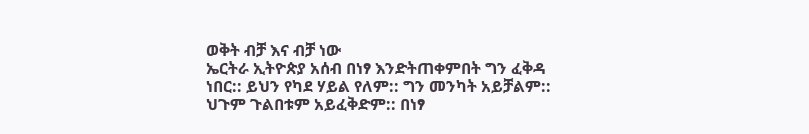ወቅት ብቻ እና ብቻ ነው
ኤርትራ ኢትዮጵያ አሰብ በነፃ እንድትጠቀምበት ግን ፈቅዳ ነበር:: ይህን የካደ ሃይል የለም:: ግን መንካት አይቻልም:: ህጉም ጉልበቱም አይፈቅድም:: በነፃ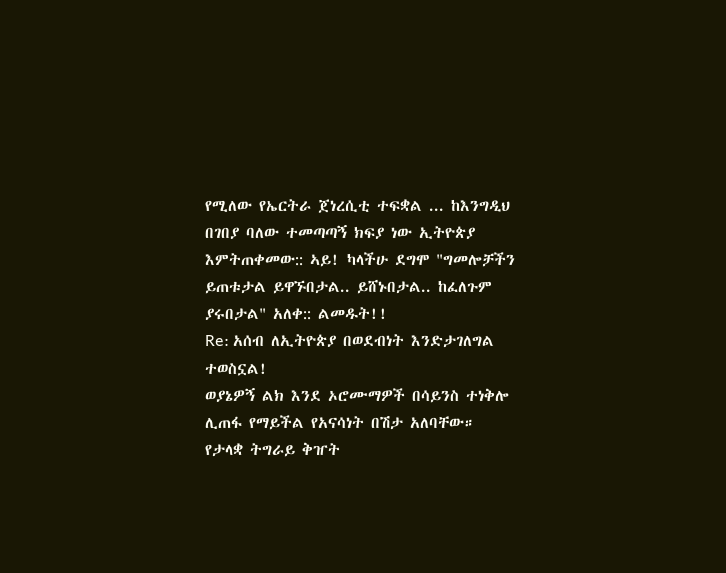የሚለው የኤርትራ ጀነረሲቲ ተፍቋል ... ከእንግዲህ በገበያ ባለው ተመጣጣኝ ክፍያ ነው ኢትዮጵያ እምትጠቀመው:: ኣይ! ካላችሁ ደግሞ "ግመሎቻችን ይጠቱታል ይዋኙበታል.. ይሸኑበታል.. ከፈለጉም ያሩበታል" አለቀ:: ልመዱት!!
Re: አሰብ ለኢትዮጵያ በወደብነት እንድታገለግል ተወስኗል!
ወያኔዎኝ ልክ እንደ ኦሮሙማዎች በሳይንስ ተነቅሎ ሊጠፋ የማይችል የአናሳነት በሽታ አለባቸው።
የታላቋ ትግራይ ቅዠት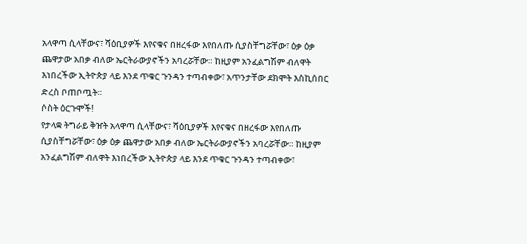አላዋጣ ሲላቸውና፣ ሻዕቢያዎች እየናቁና በዘረፋው እየበለጡ ሲያስቸግሯቸው፣ ዕቃ ዕቃ ጨዋታው አበቃ ብለው ኤርትራውያኖችን አባረሯቸው። ከዚያም አንፈልግሽም ብለዋት እነበረችው ኢትዮጵያ ላይ እንደ ጥቁር ጉንዳን ተጣብቀው፣ አጥንታቸው ደክሞት እስኪሰበር ድረስ ቦጠቦጧት።
ሶስት ዕርጉሞች!
የታላቋ ትግራይ ቅዠት አላዋጣ ሲላቸውና፣ ሻዕቢያዎች እየናቁና በዘረፋው እየበለጡ ሲያስቸግሯቸው፣ ዕቃ ዕቃ ጨዋታው አበቃ ብለው ኤርትራውያኖችን አባረሯቸው። ከዚያም አንፈልግሽም ብለዋት እነበረችው ኢትዮጵያ ላይ እንደ ጥቁር ጉንዳን ተጣብቀው፣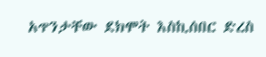አጥንታቸው ደክሞት እስኪሰበር ድረስ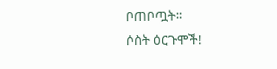ቦጠቦጧት።
ሶስት ዕርጉሞች!